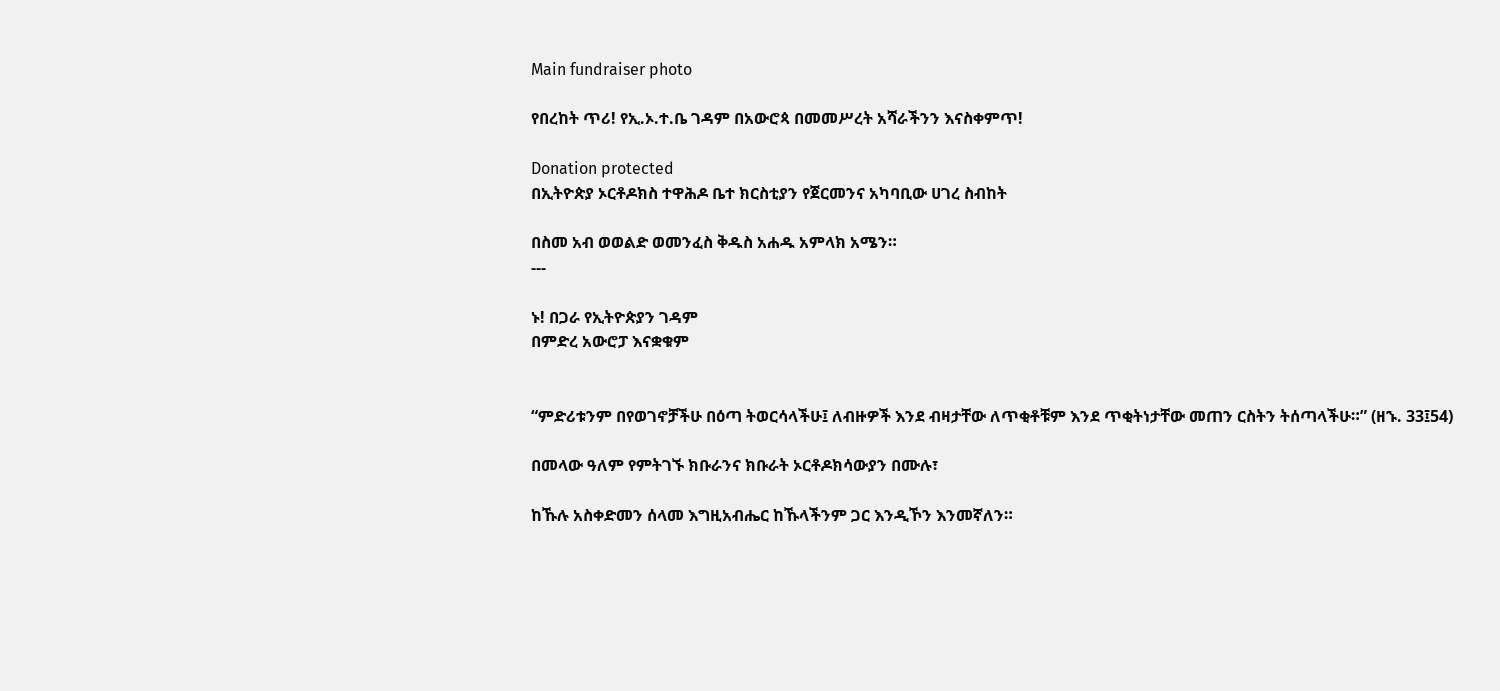Main fundraiser photo

የበረከት ጥሪ! የኢ.ኦ.ተ.ቤ ገዳም በአውሮጳ በመመሥረት አሻራችንን እናስቀምጥ!

Donation protected
በኢትዮጵያ ኦርቶዶክስ ተዋሕዶ ቤተ ክርስቲያን የጀርመንና አካባቢው ሀገረ ስብከት

በስመ አብ ወወልድ ወመንፈስ ቅዱስ አሐዱ አምላክ አሜን።
---

ኑ! በጋራ የኢትዮጵያን ገዳም
በምድረ አውሮፓ እናቋቁም


“ምድሪቱንም በየወገኖቻችሁ በዕጣ ትወርሳላችሁ፤ ለብዙዎች እንደ ብዛታቸው ለጥቂቶቹም እንደ ጥቂትነታቸው መጠን ርስትን ትሰጣላችሁ።” (ዘኁ. 33፤54)

በመላው ዓለም የምትገኙ ክቡራንና ክቡራት ኦርቶዶክሳውያን በሙሉ፣

ከኹሉ አስቀድመን ሰላመ እግዚአብሔር ከኹላችንም ጋር እንዲኾን እንመኛለን።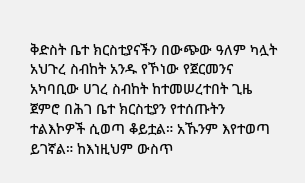ቅድስት ቤተ ክርስቲያናችን በውጭው ዓለም ካሏት አህጉረ ስብከት አንዱ የኾነው የጀርመንና አካባቢው ሀገረ ስብከት ከተመሠረተበት ጊዜ ጀምሮ በሕገ ቤተ ክርስቲያን የተሰጡትን ተልእኮዎች ሲወጣ ቆይቷል። አኹንም እየተወጣ ይገኛል። ከእነዚህም ውስጥ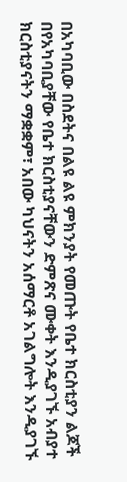በአካባቢው በስደትና በልዩ ልዩ ምክንያት የመጡት የቤተ ክርስቲያን ልጆች በየአካባቢያቸው የቤተ ክርስቲያናቸውን ድምጽና ሙቀት እንዲያገኙ አብያተ ክርስቲያናትን ማቋቋም፣ አበው ካህናትን አሰማርቶ አገልግሎት እንዲያገኙ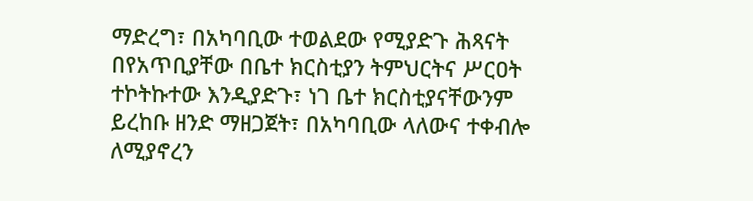ማድረግ፣ በአካባቢው ተወልደው የሚያድጉ ሕጻናት በየአጥቢያቸው በቤተ ክርስቲያን ትምህርትና ሥርዐት ተኮትኩተው እንዲያድጉ፣ ነገ ቤተ ክርስቲያናቸውንም ይረከቡ ዘንድ ማዘጋጀት፣ በአካባቢው ላለውና ተቀብሎ ለሚያኖረን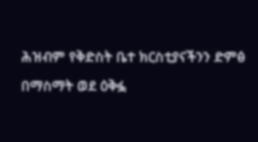ሕዝብም የቅድስት ቤተ ክርስቲያናችንን ድምፅ በማስማት ወደ ዕቅፏ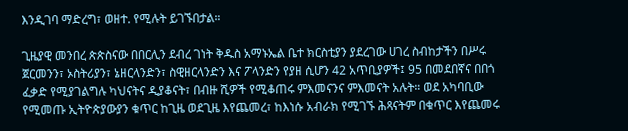እንዲገባ ማድረግ፣ ወዘተ. የሚሉት ይገኙበታል።

ጊዜያዊ መንበረ ጵጵስናው በበርሊን ደብረ ገነት ቅዱስ አማኑኤል ቤተ ክርስቲያን ያደረገው ሀገረ ስብከታችን በሥሩ ጀርመንን፣ ኦስትሪያን፣ ኔዘርላንድን፣ ስዊዘርላንድን እና ፖላንድን የያዘ ሲሆን 42 አጥቢያዎች፤ 95 በመደበኛና በበጎ ፈቃድ የሚያገልግሉ ካህናትና ዲያቆናት፣ በብዙ ሺዎች የሚቆጠሩ ምእመናንና ምእመናት አሉት። ወደ አካባቢው የሚመጡ ኢትዮጵያውያን ቁጥር ከጊዜ ወደጊዜ እየጨመረ፣ ከእነሱ አብራክ የሚገኙ ሕጻናትም በቁጥር እየጨመሩ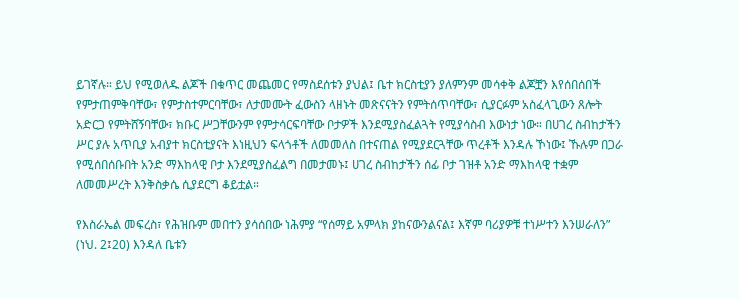ይገኛሉ። ይህ የሚወለዱ ልጆች በቁጥር መጨመር የማስደሰቱን ያህል፤ ቤተ ክርስቲያን ያለምንም መሳቀቅ ልጆቿን እየሰበሰበች የምታጠምቅባቸው፣ የምታስተምርባቸው፣ ለታመሙት ፈውስን ላዘኑት መጽናናትን የምትሰጥባቸው፣ ሲያርፉም አስፈላጊውን ጸሎት አድርጋ የምትሸኝባቸው፣ ክቡር ሥጋቸውንም የምታሳርፍባቸው ቦታዎች እንደሚያስፈልጓት የሚያሳስብ እውነታ ነው። በሀገረ ስብከታችን ሥር ያሉ አጥቢያ አብያተ ክርስቲያናት እነዚህን ፍላጎቶች ለመመለስ በተናጠል የሚያደርጓቸው ጥረቶች እንዳሉ ኾነው፤ ኹሉም በጋራ የሚሰበሰቡበት አንድ ማእከላዊ ቦታ እንደሚያስፈልግ በመታመኑ፤ ሀገረ ስብከታችን ሰፊ ቦታ ገዝቶ አንድ ማእከላዊ ተቋም ለመመሥረት እንቅስቃሴ ሲያደርግ ቆይቷል።

የእስራኤል መፍረስ፣ የሕዝቡም መበተን ያሳሰበው ነሕምያ “የሰማይ አምላክ ያከናውንልናል፤ እኛም ባሪያዎቹ ተነሥተን እንሠራለን” (ነህ. 2፤20) እንዳለ ቤቱን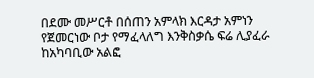በደሙ መሥርቶ በሰጠን አምላክ እርዳታ አምነን የጀመርነው ቦታ የማፈላለግ እንቅስቃሴ ፍሬ ሊያፈራ ከአካባቢው አልፎ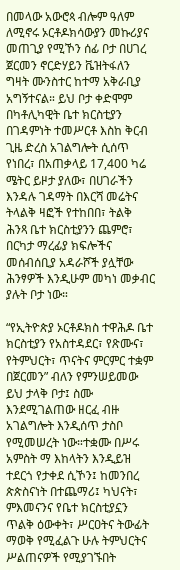በመላው አውሮጳ ብሎም ዓለም ለሚኖሩ ኦርቶዶክሳውያን መኩሪያና መጠጊያ የሚኾን ሰፊ ቦታ በሀገረ ጀርመን ኖርድሃይን ቬዝትፋለን ግዛት ሙንስተር ከተማ አቅራቢያ አግኝተናል። ይህ ቦታ ቀድሞም በካቶሊካዊት ቤተ ክርስቲያን በገዳምነት ተመሥርቶ እስከ ቅርብ ጊዜ ድረስ አገልግሎት ሲሰጥ የነበረ፣ በአጠቃላይ 17,400 ካሬ ሜትር ይዞታ ያለው፣ በሀገራችን እንዳሉ ገዳማት በእርሻ መሬትና ትላልቅ ዛፎች የተከበበ፣ ትልቅ ሕንጻ ቤተ ክርስቲያንን ጨምሮ፣ በርካታ ማረፊያ ክፍሎችና መሰብሰቢያ አዳራሾች ያሏቸው ሕንፃዎች እንዲሁም መካነ መቃብር ያሉት ቦታ ነው።

“የኢትዮጵያ ኦርቶዶክስ ተዋሕዶ ቤተ ክርስቲያን የአስተዳደር፣ የጽሙና፣ የትምህርት፣ ጥናትና ምርምር ተቋም በጀርመን” ብለን የምንሠይመው ይህ ታላቅ ቦታ፤ ስሙ እንደሚገልጠው ዘርፈ ብዙ አገልግሎት እንዲሰጥ ታስቦ የሚመሠረት ነው።ተቋሙ በሥሩ አምስት ማ እከላትን እንዲይዝ ተደርጎ የታቀደ ሲኾን፤ ከመንበረ ጵጵስናነት በተጨማሪ፤ ካህናት፣ ምእመናንና የቤተ ክርስቲያኗን ጥልቅ ዕውቀት፣ ሥርዐትና ትውፊት ማወቅ የሚፈልጉ ሁሉ ትምህርትና ሥልጠናዎች የሚያገኙበት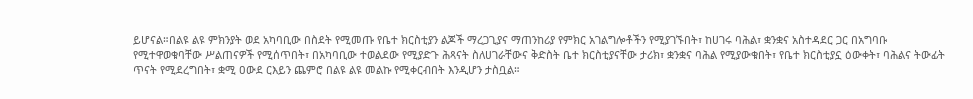ይሆናል።በልዩ ልዩ ምክንያት ወደ አካባቢው በስደት የሚመጡ የቤተ ክርስቲያን ልጆች ማረጋጊያና ማጠንከሪያ የምክር አገልግሎቶችን የሚያገኙበት፣ ከሀገሩ ባሕል፣ ቋንቋና አስተዳደር ጋር በአግባቡ የሚተዋወቁባቸው ሥልጠናዎች የሚሰጥበት፣ በአካባቢው ተወልደው የሚያድጉ ሕጻናት ስለሀገራቸውና ቅድስት ቤተ ክርስቲያናቸው ታሪክ፣ ቋንቋና ባሕል የሚያውቁበት፣ የቤተ ክርስቲያኗ ዕውቀት፣ ባሕልና ትውፊት ጥናት የሚደረግበት፣ ቋሚ ዐውደ ርእይን ጨምሮ በልዩ ልዩ መልኩ የሚቀርብበት እንዲሆን ታስቧል።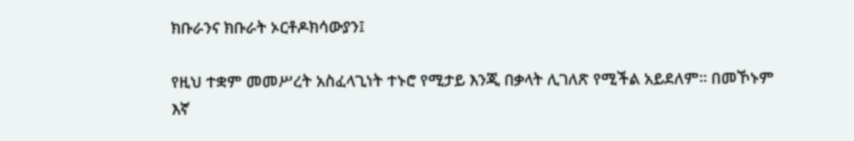ክቡራንና ክቡራት ኦርቶዶክሳውያን፤

የዚህ ተቋም መመሥረት አስፈላጊነት ተኑሮ የሚታይ እንጂ በቃላት ሊገለጽ የሚችል አይደለም። በመኾኑም እኛ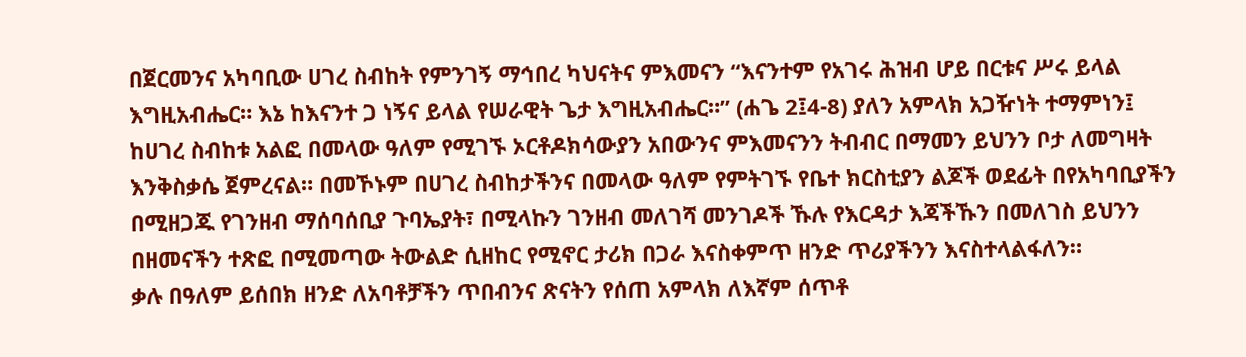በጀርመንና አካባቢው ሀገረ ስብከት የምንገኝ ማኅበረ ካህናትና ምእመናን “እናንተም የአገሩ ሕዝብ ሆይ በርቱና ሥሩ ይላል እግዚአብሔር። እኔ ከእናንተ ጋ ነኝና ይላል የሠራዊት ጌታ እግዚአብሔር።” (ሐጌ 2፤4-8) ያለን አምላክ አጋዥነት ተማምነን፤ ከሀገረ ስብከቱ አልፎ በመላው ዓለም የሚገኙ ኦርቶዶክሳውያን አበውንና ምእመናንን ትብብር በማመን ይህንን ቦታ ለመግዛት እንቅስቃሴ ጀምረናል። በመኾኑም በሀገረ ስብከታችንና በመላው ዓለም የምትገኙ የቤተ ክርስቲያን ልጆች ወደፊት በየአካባቢያችን በሚዘጋጁ የገንዘብ ማሰባሰቢያ ጉባኤያት፣ በሚላኩን ገንዘብ መለገሻ መንገዶች ኹሉ የእርዳታ እጃችኹን በመለገስ ይህንን በዘመናችን ተጽፎ በሚመጣው ትውልድ ሲዘከር የሚኖር ታሪክ በጋራ እናስቀምጥ ዘንድ ጥሪያችንን እናስተላልፋለን።
ቃሉ በዓለም ይሰበክ ዘንድ ለአባቶቻችን ጥበብንና ጽናትን የሰጠ አምላክ ለእኛም ሰጥቶ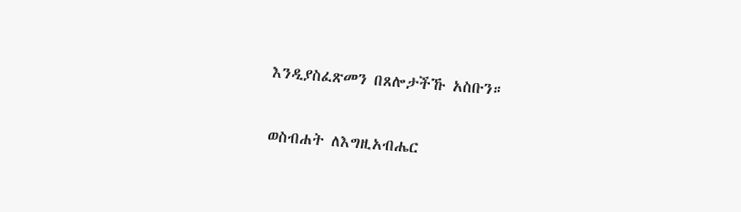እንዲያስፈጽመን በጸሎታችኹ አስቡን።

ወስብሐት ለእግዚአብሔር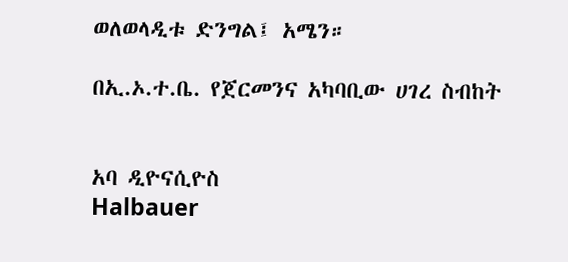ወለወላዲቱ ድንግል፤ አሜን።

በኢ.ኦ.ተ.ቤ. የጀርመንና አካባቢው ሀገረ ስብከት


አባ ዲዮናሲዮስ
Halbauer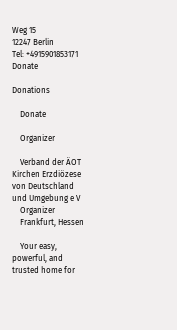Weg 15
12247 Berlin
Tel: +4915901853171
Donate

Donations

    Donate

    Organizer

    Verband der ÄOT Kirchen Erzdiözese von Deutschland und Umgebung e V
    Organizer
    Frankfurt, Hessen

    Your easy, powerful, and trusted home for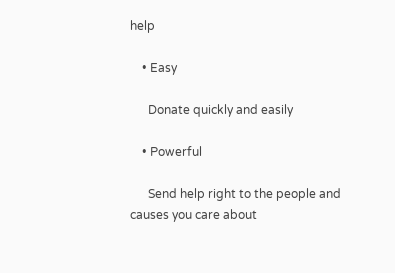help

    • Easy

      Donate quickly and easily

    • Powerful

      Send help right to the people and causes you care about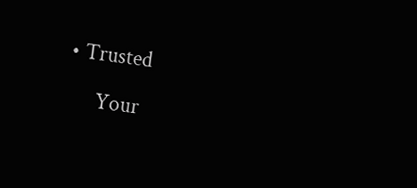• Trusted

      Your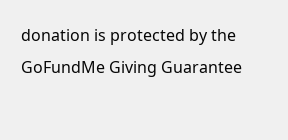donation is protected by the GoFundMe Giving Guarantee